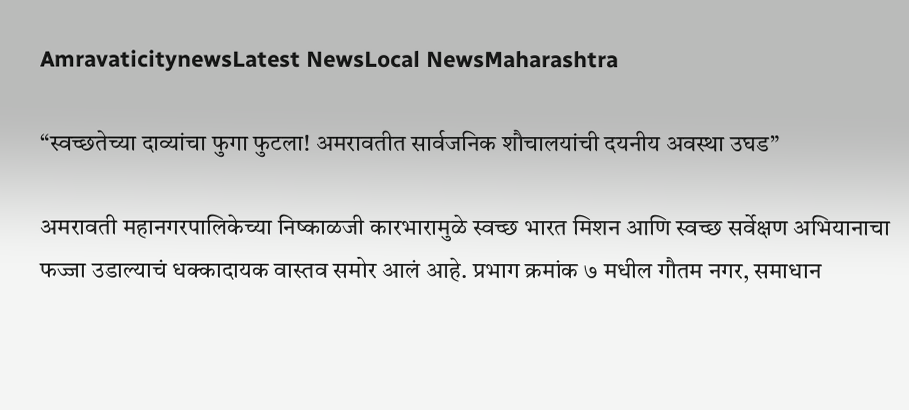AmravaticitynewsLatest NewsLocal NewsMaharashtra

“स्वच्छतेच्या दाव्यांचा फुगा फुटला! अमरावतीत सार्वजनिक शौचालयांची दयनीय अवस्था उघड”

अमरावती महानगरपालिकेच्या निष्काळजी कारभारामुळे स्वच्छ भारत मिशन आणि स्वच्छ सर्वेक्षण अभियानाचा फज्जा उडाल्याचं धक्कादायक वास्तव समोर आलं आहे. प्रभाग क्रमांक ७ मधील गौतम नगर, समाधान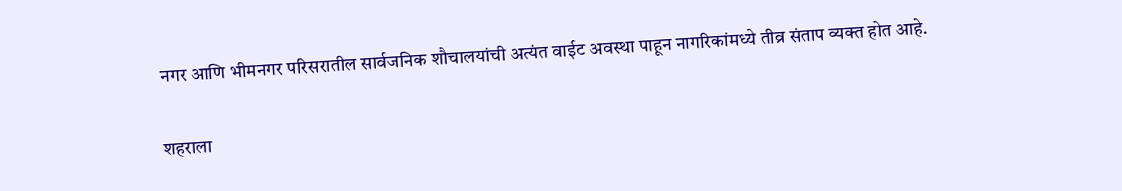नगर आणि भीमनगर परिसरातील सार्वजनिक शौचालयांची अत्यंत वाईट अवस्था पाहून नागरिकांमध्ये तीव्र संताप व्यक्त होत आहे.

शहराला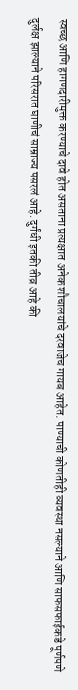स्वच्छ आणि हागणदारीमुक्त करण्याचे दावे होत असताना प्रत्यक्षात अनेक शौचालयांचे दरवाजेच गायब आहेत. पाण्याची कोणतीही व्यवस्था नसल्याने आणि साफसफाईकडे पूर्णपणे दुर्लक्ष झाल्याने परिसरात घाणीचं साम्राज्य पसरलं आहे. दुर्गंधी इतकी तीव्र आहे की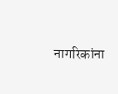नागरिकांना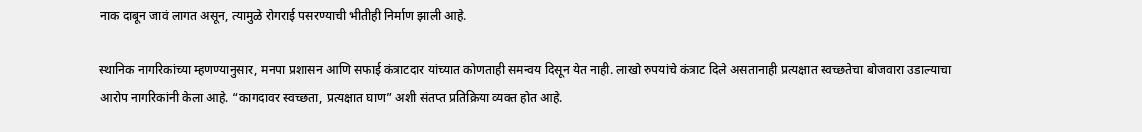नाक दाबून जावं लागत असून, त्यामुळे रोगराई पसरण्याची भीतीही निर्माण झाली आहे.

स्थानिक नागरिकांच्या म्हणण्यानुसार, मनपा प्रशासन आणि सफाई कंत्राटदार यांच्यात कोणताही समन्वय दिसून येत नाही. लाखो रुपयांचे कंत्राट दिले असतानाही प्रत्यक्षात स्वच्छतेचा बोजवारा उडाल्याचा आरोप नागरिकांनी केला आहे. “कागदावर स्वच्छता, प्रत्यक्षात घाण” अशी संतप्त प्रतिक्रिया व्यक्त होत आहे.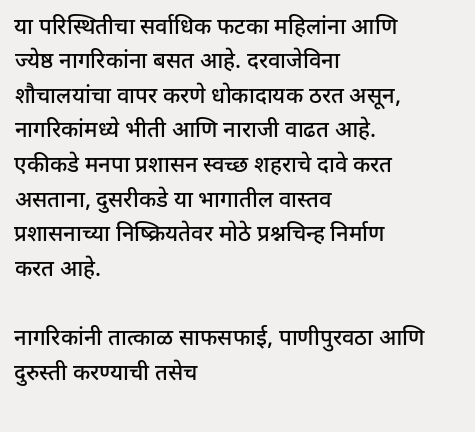या परिस्थितीचा सर्वाधिक फटका महिलांना आणि ज्येष्ठ नागरिकांना बसत आहे. दरवाजेविना शौचालयांचा वापर करणे धोकादायक ठरत असून, नागरिकांमध्ये भीती आणि नाराजी वाढत आहे. एकीकडे मनपा प्रशासन स्वच्छ शहराचे दावे करत असताना, दुसरीकडे या भागातील वास्तव प्रशासनाच्या निष्क्रियतेवर मोठे प्रश्नचिन्ह निर्माण करत आहे.

नागरिकांनी तात्काळ साफसफाई, पाणीपुरवठा आणि दुरुस्ती करण्याची तसेच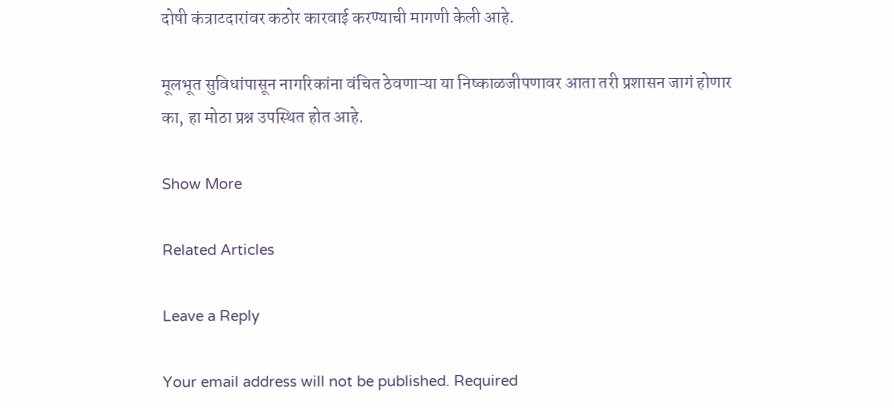दोषी कंत्राटदारांवर कठोर कारवाई करण्याची मागणी केली आहे.

मूलभूत सुविधांपासून नागरिकांना वंचित ठेवणाऱ्या या निष्काळजीपणावर आता तरी प्रशासन जागं होणार का, हा मोठा प्रश्न उपस्थित होत आहे.

Show More

Related Articles

Leave a Reply

Your email address will not be published. Required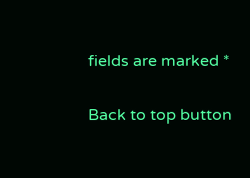fields are marked *

Back to top button